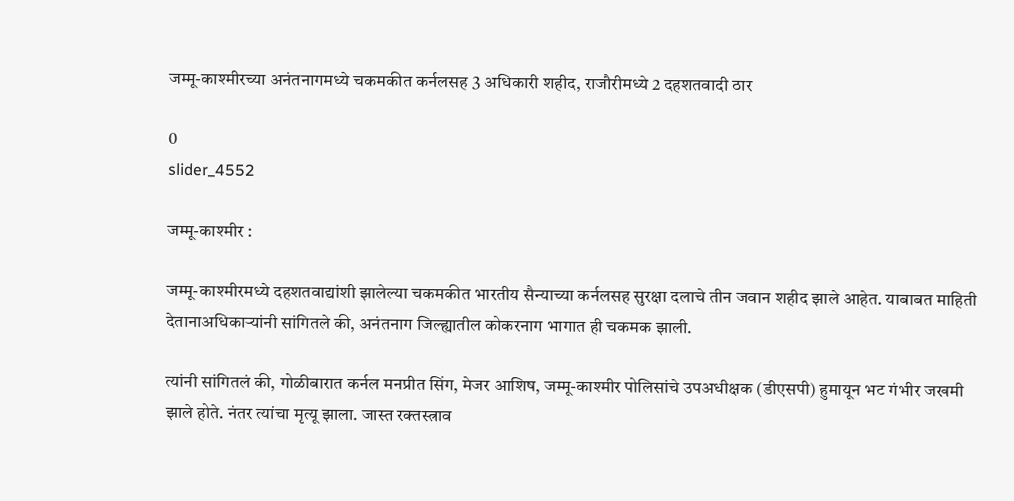जम्मू-काश्मीरच्या अनंतनागमध्ये चकमकीत कर्नलसह 3 अधिकारी शहीद, राजौरीमध्ये 2 दहशतवादी ठार

0
slider_4552

जम्मू-काश्मीर :

जम्मू-काश्मीरमध्ये दहशतवाद्यांशी झालेल्या चकमकीत भारतीय सैन्याच्या कर्नलसह सुरक्षा दलाचे तीन जवान शहीद झाले आहेत. याबाबत माहिती देतानाअधिकाऱ्यांनी सांगितले की, अनंतनाग जिल्ह्यातील कोकरनाग भागात ही चकमक झाली.

त्यांनी सांगितलं की, गोळीबारात कर्नल मनप्रीत सिंग, मेजर आशिष, जम्मू-काश्मीर पोलिसांचे उपअधीक्षक (डीएसपी) हुमायून भट गंभीर जखमी झाले होते. नंतर त्यांचा मृत्यू झाला. जास्त रक्तस्त्राव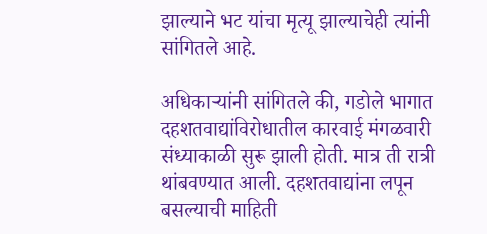झाल्याने भट यांचा मृत्यू झाल्याचेही त्यांनी सांगितले आहे.

अधिकाऱ्यांनी सांगितले की, गडोले भागात दहशतवाद्यांविरोधातील कारवाई मंगळवारी संध्याकाळी सुरू झाली होती. मात्र ती रात्री थांबवण्यात आली. दहशतवाद्यांना लपून बसल्याची माहिती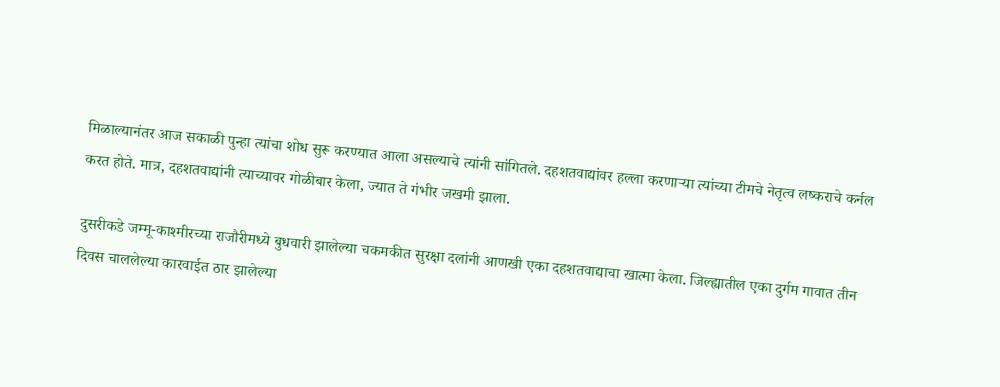मिळाल्यानंतर आज सकाळी पुन्हा त्यांचा शोध सुरू करण्यात आला असल्याचे त्यांनी सांगितले. दहशतवाद्यांवर हल्ला करणाऱ्या त्यांच्या टीमचे नेतृत्व लष्कराचे कर्नल करत होते. मात्र, दहशतवाद्यांनी त्याच्यावर गोळीबार केला, ज्यात ते गंभीर जखमी झाला.

दुसरीकडे जम्मू-काश्मीरच्या राजौरीमध्ये बुधवारी झालेल्या चकमकीत सुरक्षा दलांनी आणखी एका दहशतवाद्याचा खात्मा केला. जिल्ह्यातील एका दुर्गम गावात तीन दिवस चाललेल्या कारवाईत ठार झालेल्या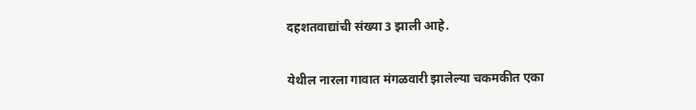दहशतवाद्यांची संख्या 3 झाली आहे.

येथील नारला गावात मंगळवारी झालेल्या चकमकीत एका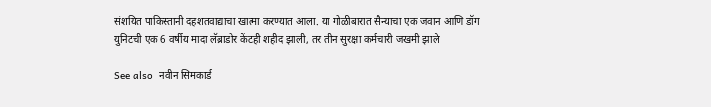संशयित पाकिस्तानी दहशतवाद्याचा खात्मा करण्यात आला. या गोळीबारात सैन्याचा एक जवान आणि डॉग युनिटची एक 6 वर्षीय मादा लॅब्राडोर केंटही शहीद झाली, तर तीन सुरक्षा कर्मचारी जखमी झाले

See also  नवीन सिमकार्ड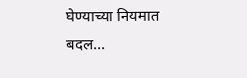घेण्याच्या नियमात बदल...